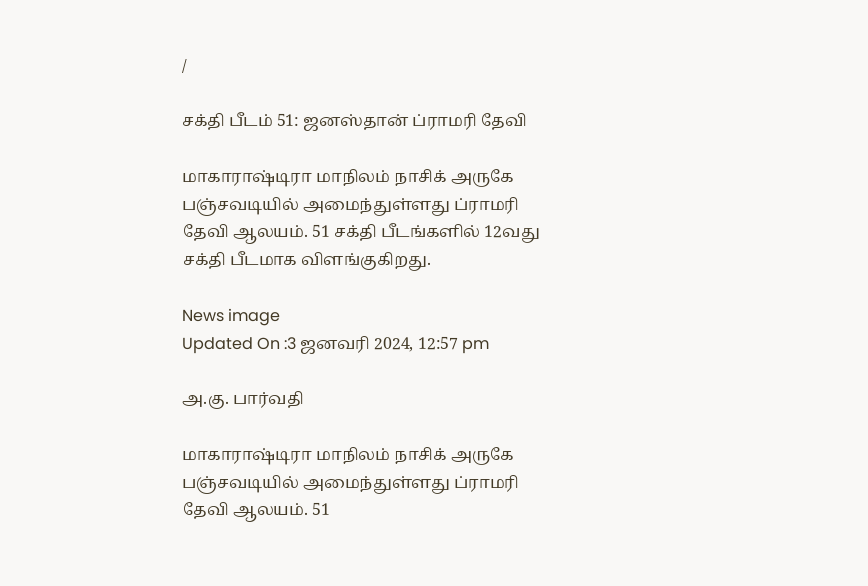/

சக்தி பீடம் 51: ஜனஸ்தான் ப்ராமரி தேவி

மாகாராஷ்டிரா மாநிலம் நாசிக் அருகே பஞ்சவடியில் அமைந்துள்ளது ப்ராமரி தேவி ஆலயம். 51 சக்தி பீடங்களில் 12வது சக்தி பீடமாக விளங்குகிறது.

News image
Updated On :3 ஜனவரி 2024, 12:57 pm

அ.கு. பார்வதி

மாகாராஷ்டிரா மாநிலம் நாசிக் அருகே பஞ்சவடியில் அமைந்துள்ளது ப்ராமரி தேவி ஆலயம். 51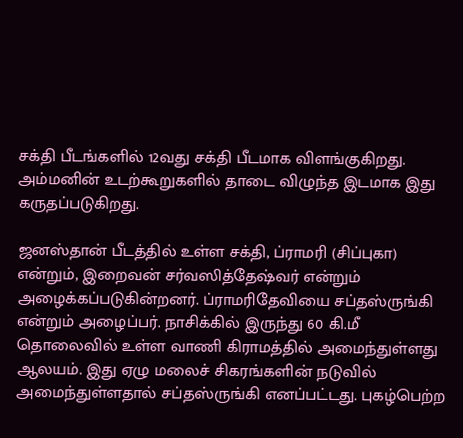சக்தி பீடங்களில் 12வது சக்தி பீடமாக விளங்குகிறது. அம்மனின் உடற்கூறுகளில் தாடை விழுந்த இடமாக இது கருதப்படுகிறது.

ஜனஸ்தான் பீடத்தில் உள்ள சக்தி, ப்ராமரி (சிப்புகா) என்றும், இறைவன் சர்வஸித்தேஷ்வர் என்றும் அழைக்கப்படுகின்றனர். ப்ராமரிதேவியை சப்தஸ்ருங்கி என்றும் அழைப்பர். நாசிக்கில் இருந்து 60 கி.மீ தொலைவில் உள்ள வாணி கிராமத்தில் அமைந்துள்ளது ஆலயம். இது ஏழு மலைச் சிகரங்களின் நடுவில் அமைந்துள்ளதால் சப்தஸ்ருங்கி எனப்பட்டது. புகழ்பெற்ற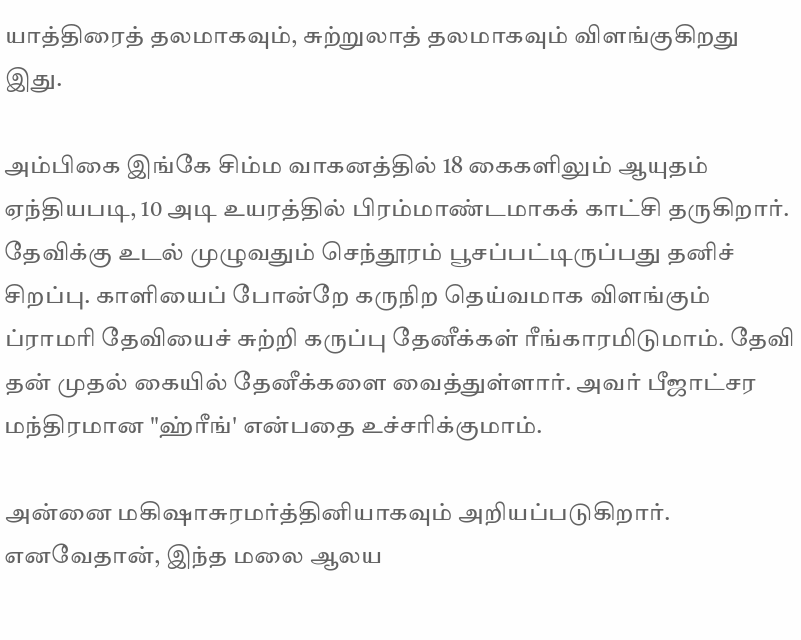யாத்திரைத் தலமாகவும், சுற்றுலாத் தலமாகவும் விளங்குகிறது இது.

அம்பிகை இங்கே சிம்ம வாகனத்தில் 18 கைகளிலும் ஆயுதம் ஏந்தியபடி, 10 அடி உயரத்தில் பிரம்மாண்டமாகக் காட்சி தருகிறார். தேவிக்கு உடல் முழுவதும் செந்தூரம் பூசப்பட்டிருப்பது தனிச் சிறப்பு. காளியைப் போன்றே கருநிற தெய்வமாக விளங்கும் ப்ராமரி தேவியைச் சுற்றி கருப்பு தேனீக்கள் ரீங்காரமிடுமாம். தேவி தன் முதல் கையில் தேனீக்களை வைத்துள்ளார். அவர் பீஜாட்சர மந்திரமான "ஹ்ரீங்' என்பதை உச்சரிக்குமாம்.

அன்னை மகிஷாசுரமர்த்தினியாகவும் அறியப்படுகிறார். எனவேதான், இந்த மலை ஆலய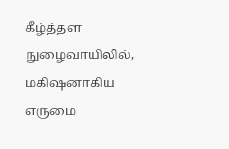கீழ்த்தள நுழைவாயிலில், மகிஷனாகிய எருமை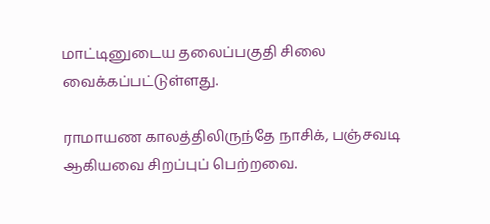மாட்டினுடைய தலைப்பகுதி சிலை வைக்கப்பட்டுள்ளது.

ராமாயண காலத்திலிருந்தே நாசிக், பஞ்சவடி ஆகியவை சிறப்புப் பெற்றவை.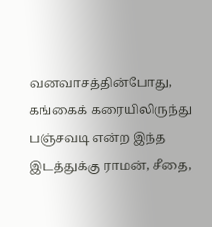வனவாசத்தின்போது, கங்கைக் கரையிலிருந்து பஞ்சவடி என்ற இந்த இடத்துக்கு ராமன், சீதை,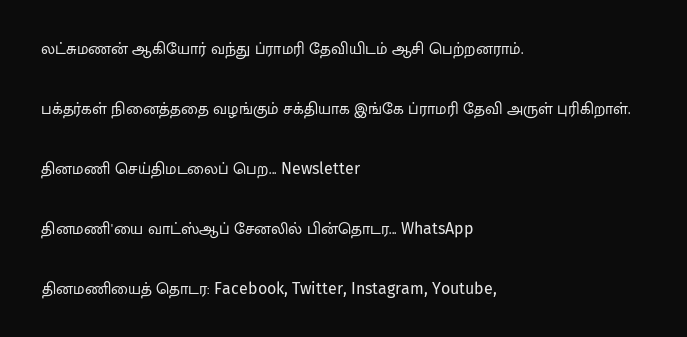லட்சுமணன் ஆகியோர் வந்து ப்ராமரி தேவியிடம் ஆசி பெற்றனராம்.

பக்தர்கள் நினைத்ததை வழங்கும் சக்தியாக இங்கே ப்ராமரி தேவி அருள் புரிகிறாள்.

தினமணி செய்திமடலைப் பெற... Newsletter

தினமணி'யை வாட்ஸ்ஆப் சேனலில் பின்தொடர... WhatsApp

தினமணியைத் தொடர: Facebook, Twitter, Instagram, Youtube,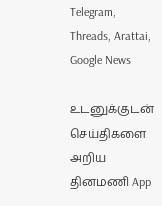Telegram, Threads, Arattai, Google News

உடனுக்குடன் செய்திகளை அறிய தினமணி App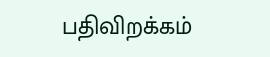பதிவிறக்கம்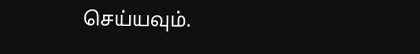செய்யவும்.